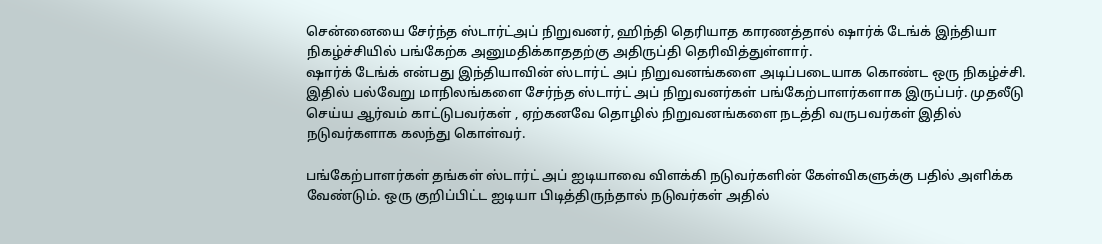சென்னையை சேர்ந்த ஸ்டார்ட்அப் நிறுவனர், ஹிந்தி தெரியாத காரணத்தால் ஷார்க் டேங்க் இந்தியா நிகழ்ச்சியில் பங்கேற்க அனுமதிக்காததற்கு அதிருப்தி தெரிவித்துள்ளார்.
ஷார்க் டேங்க் என்பது இந்தியாவின் ஸ்டார்ட் அப் நிறுவனங்களை அடிப்படையாக கொண்ட ஒரு நிகழ்ச்சி. இதில் பல்வேறு மாநிலங்களை சேர்ந்த ஸ்டார்ட் அப் நிறுவனர்கள் பங்கேற்பாளர்களாக இருப்பர். முதலீடு செய்ய ஆர்வம் காட்டுபவர்கள் , ஏற்கனவே தொழில் நிறுவனங்களை நடத்தி வருபவர்கள் இதில் நடுவர்களாக கலந்து கொள்வர்.

பங்கேற்பாளர்கள் தங்கள் ஸ்டார்ட் அப் ஐடியாவை விளக்கி நடுவர்களின் கேள்விகளுக்கு பதில் அளிக்க வேண்டும். ஒரு குறிப்பிட்ட ஐடியா பிடித்திருந்தால் நடுவர்கள் அதில்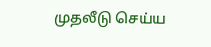முதலீடு செய்ய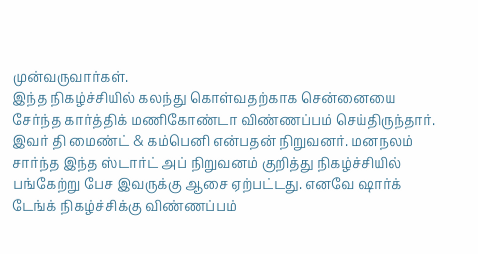முன்வருவார்கள்.
இந்த நிகழ்ச்சியில் கலந்து கொள்வதற்காக சென்னையை சேர்ந்த கார்த்திக் மணிகோண்டா விண்ணப்பம் செய்திருந்தார். இவர் தி மைண்ட் & கம்பெனி என்பதன் நிறுவனர். மனநலம் சார்ந்த இந்த ஸ்டார்ட் அப் நிறுவனம் குறித்து நிகழ்ச்சியில் பங்கேற்று பேச இவருக்கு ஆசை ஏற்பட்டது. எனவே ஷார்க் டேங்க் நிகழ்ச்சிக்கு விண்ணப்பம்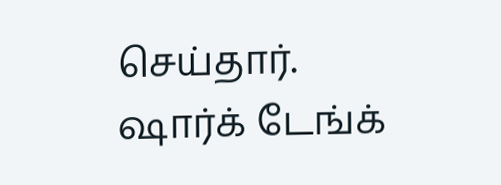செய்தார்.
ஷார்க் டேங்க்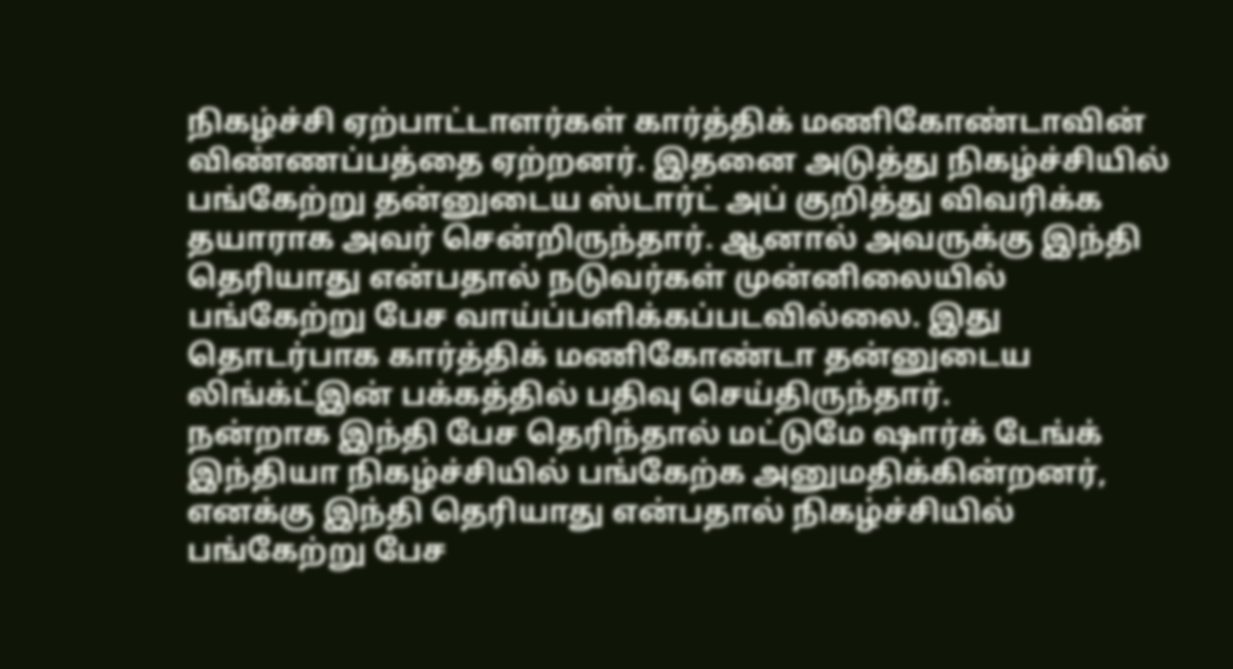நிகழ்ச்சி ஏற்பாட்டாளர்கள் கார்த்திக் மணிகோண்டாவின் விண்ணப்பத்தை ஏற்றனர். இதனை அடுத்து நிகழ்ச்சியில் பங்கேற்று தன்னுடைய ஸ்டார்ட் அப் குறித்து விவரிக்க தயாராக அவர் சென்றிருந்தார். ஆனால் அவருக்கு இந்தி தெரியாது என்பதால் நடுவர்கள் முன்னிலையில் பங்கேற்று பேச வாய்ப்பளிக்கப்படவில்லை. இது தொடர்பாக கார்த்திக் மணிகோண்டா தன்னுடைய லிங்க்ட்இன் பக்கத்தில் பதிவு செய்திருந்தார்.
நன்றாக இந்தி பேச தெரிந்தால் மட்டுமே ஷார்க் டேங்க் இந்தியா நிகழ்ச்சியில் பங்கேற்க அனுமதிக்கின்றனர், எனக்கு இந்தி தெரியாது என்பதால் நிகழ்ச்சியில் பங்கேற்று பேச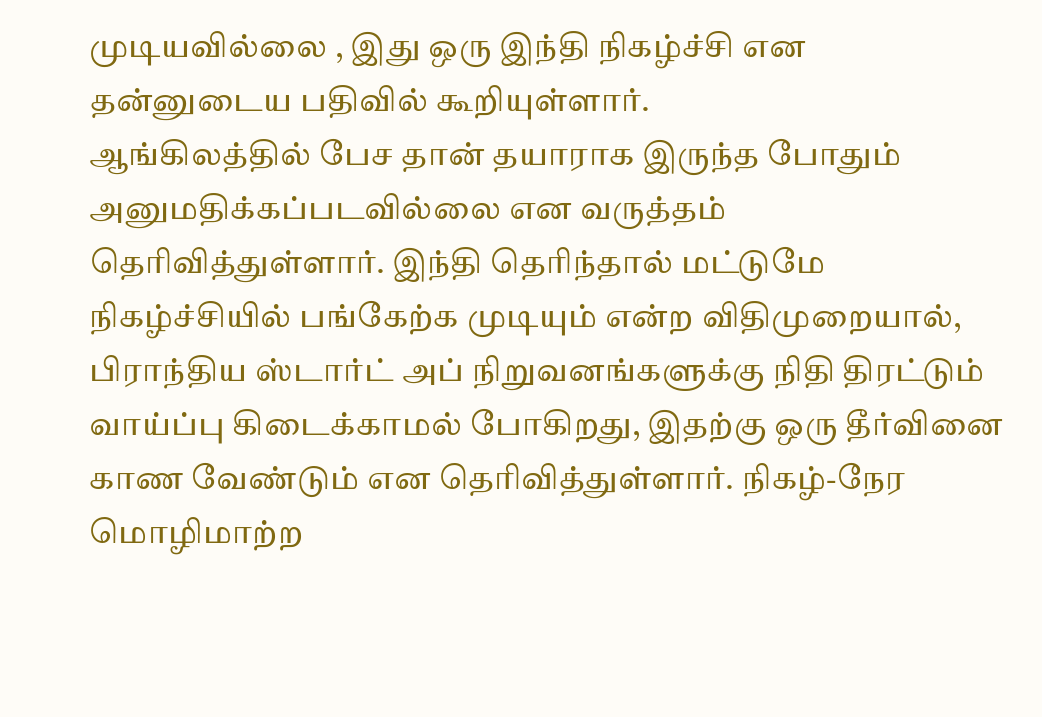முடியவில்லை , இது ஒரு இந்தி நிகழ்ச்சி என தன்னுடைய பதிவில் கூறியுள்ளார்.
ஆங்கிலத்தில் பேச தான் தயாராக இருந்த போதும் அனுமதிக்கப்படவில்லை என வருத்தம் தெரிவித்துள்ளார். இந்தி தெரிந்தால் மட்டுமே நிகழ்ச்சியில் பங்கேற்க முடியும் என்ற விதிமுறையால், பிராந்திய ஸ்டார்ட் அப் நிறுவனங்களுக்கு நிதி திரட்டும் வாய்ப்பு கிடைக்காமல் போகிறது, இதற்கு ஒரு தீர்வினை காண வேண்டும் என தெரிவித்துள்ளார். நிகழ்-நேர மொழிமாற்ற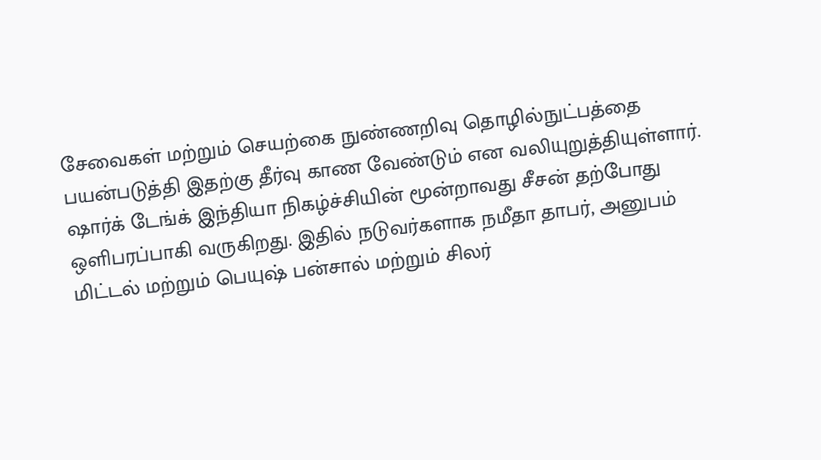சேவைகள் மற்றும் செயற்கை நுண்ணறிவு தொழில்நுட்பத்தை பயன்படுத்தி இதற்கு தீர்வு காண வேண்டும் என வலியுறுத்தியுள்ளார்.
ஷார்க் டேங்க் இந்தியா நிகழ்ச்சியின் மூன்றாவது சீசன் தற்போது ஒளிபரப்பாகி வருகிறது. இதில் நடுவர்களாக நமீதா தாபர், அனுபம் மிட்டல் மற்றும் பெயுஷ் பன்சால் மற்றும் சிலர்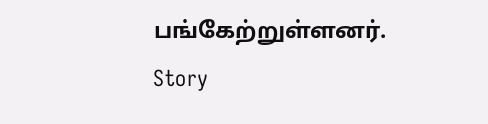பங்கேற்றுள்ளனர்.
Story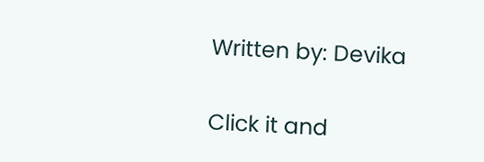Written by: Devika


Click it and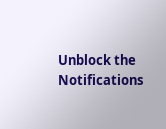Unblock the Notifications